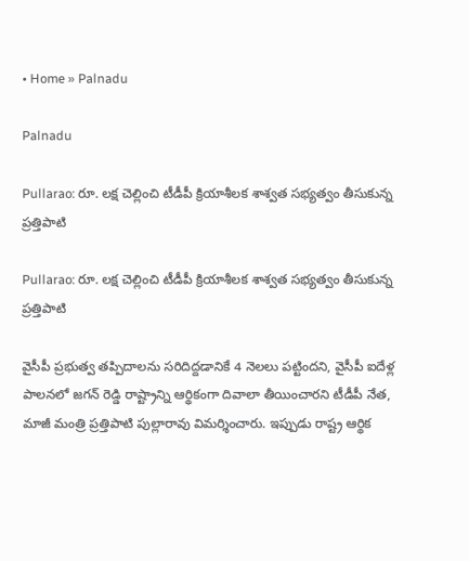• Home » Palnadu

Palnadu

Pullarao: రూ. లక్ష చెల్లించి టీడీపీ క్రియాశీలక శాశ్వత సభ్యత్వం తీసుకున్న ప్రత్తిపాటి

Pullarao: రూ. లక్ష చెల్లించి టీడీపీ క్రియాశీలక శాశ్వత సభ్యత్వం తీసుకున్న ప్రత్తిపాటి

వైసీపీ ప్రభుత్వ తప్పిదాలను సరిదిద్దడానికే 4 నెలలు పట్టిందని, వైసీపీ ఐదేళ్ల పాలనలో జగన్ రెడ్డి రాష్ట్రాన్ని ఆర్థికంగా దివాలా తీయించారని టీడీపీ నేత, మాజీ మంత్రి ప్రత్తిపాటి పుల్లారావు విమర్శించారు. ఇప్పుడు రాష్ట్ర ఆర్థిక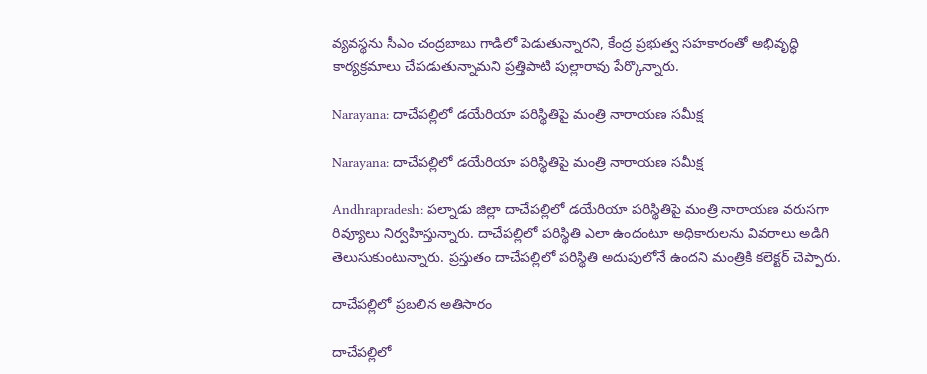వ్యవస్థను సీఎం చంద్రబాబు గాడిలో పెడుతున్నారని, కేంద్ర ప్రభుత్వ సహకారంతో అభివృద్ధి కార్యక్రమాలు చేపడుతున్నామని ప్రత్తిపాటి పుల్లారావు పేర్కొన్నారు.

Narayana: దాచేపల్లిలో డయేరియా పరిస్థితిపై మంత్రి నారాయణ సమీక్ష

Narayana: దాచేపల్లిలో డయేరియా పరిస్థితిపై మంత్రి నారాయణ సమీక్ష

Andhrapradesh: పల్నాడు జిల్లా దాచేపల్లిలో డయేరియా పరిస్థితిపై మంత్రి నారాయణ వరుసగా రివ్యూలు నిర్వహిస్తున్నారు. దాచేపల్లిలో పరిస్థితి ఎలా ఉందంటూ అధికారులను వివరాలు అడిగి తెలుసుకుంటున్నారు. ప్రస్తుతం దాచేపల్లిలో పరిస్థితి అదుపులోనే ఉందని మంత్రికి కలెక్టర్ చెప్పారు.

దాచేపల్లిలో ప్రబలిన అతిసారం

దాచేపల్లిలో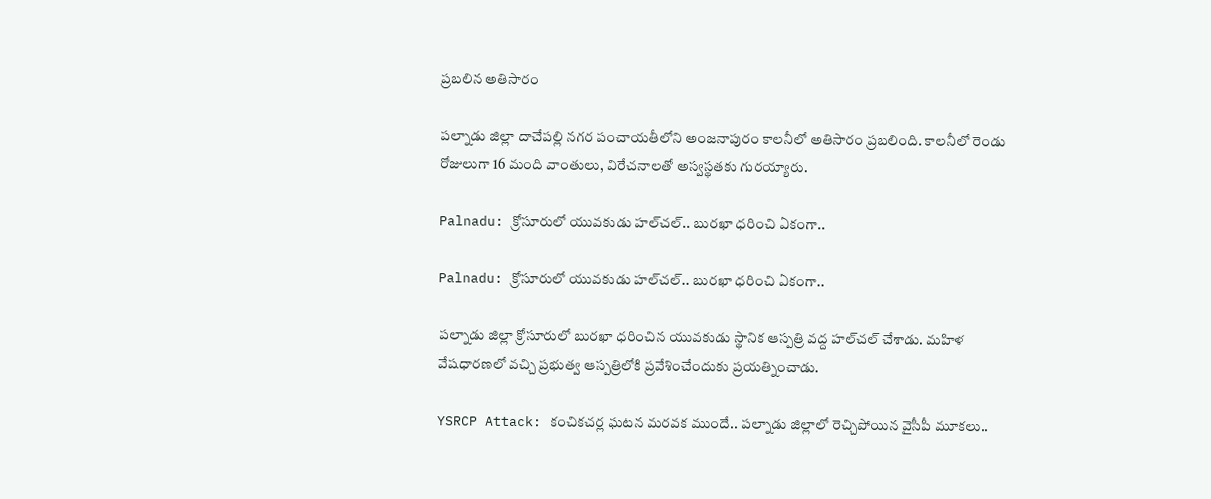ప్రబలిన అతిసారం

పల్నాడు జిల్లా దాచేపల్లి నగర పంచాయతీలోని అంజనాపురం కాలనీలో అతిసారం ప్రబలింది. కాలనీలో రెండు రోజులుగా 16 మంది వాంతులు, విరేచనాలతో అస్వస్థతకు గురయ్యారు.

Palnadu: క్రోసూరులో యువకుడు హల్‌చల్.. బురఖా ధరించి ఏకంగా..

Palnadu: క్రోసూరులో యువకుడు హల్‌చల్.. బురఖా ధరించి ఏకంగా..

పల్నాడు జిల్లా క్రోసూరులో బురఖా ధరించిన యువకుడు స్థానిక ఆస్పత్రి వద్ద హల్‌చల్ చేశాడు. మహిళ వేషధారణలో వచ్చి ప్రభుత్వ ఆస్పత్రిలోకి ప్రవేశించేందుకు ప్రయత్నించాడు.

YSRCP Attack: కంచికచర్ల ఘటన మరవక ముందే.. పల్నాడు జిల్లాలో రెచ్చిపోయిన వైసీపీ మూకలు..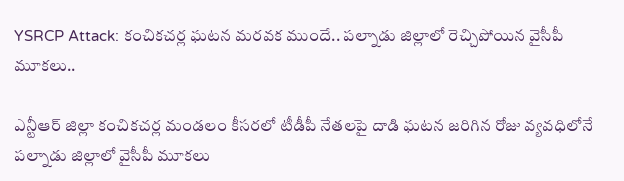YSRCP Attack: కంచికచర్ల ఘటన మరవక ముందే.. పల్నాడు జిల్లాలో రెచ్చిపోయిన వైసీపీ మూకలు..

ఎన్టీఆర్ జిల్లా కంచికచర్ల మండలం కీసరలో టీడీపీ నేతలపై దాడి ఘటన జరిగిన రోజు వ్యవధిలోనే పల్నాడు జిల్లాలో వైసీపీ మూకలు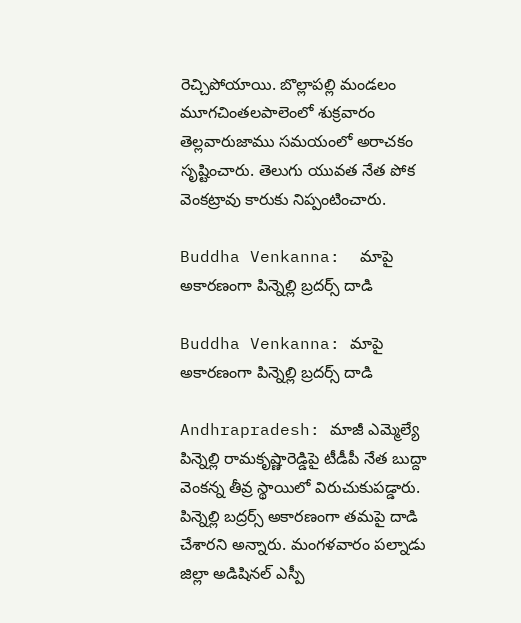రెచ్చిపోయాయి. బొల్లాపల్లి మండలం మూగచింతలపాలెంలో శుక్రవారం తెల్లవారుజాము సమయంలో అరాచకం సృష్టించారు. తెలుగు యువత నేత పోక వెంకట్రావు కారుకు నిప్పంటించారు.

Buddha Venkanna:  మాపై అకారణంగా పిన్నెల్లి బ్రదర్స్ దాడి

Buddha Venkanna: మాపై అకారణంగా పిన్నెల్లి బ్రదర్స్ దాడి

Andhrapradesh: మాజీ ఎమ్మెల్యే పిన్నెల్లి రామకృష్ణారెడ్డిపై టీడీపీ నేత బుద్దా వెంకన్న తీవ్ర స్థాయిలో విరుచుకుపడ్డారు. పిన్నెల్లి బద్రర్స్ అకారణంగా తమపై దాడి చేశారని అన్నారు. మంగళవారం పల్నాడు జిల్లా అడిషినల్ ఎస్పీ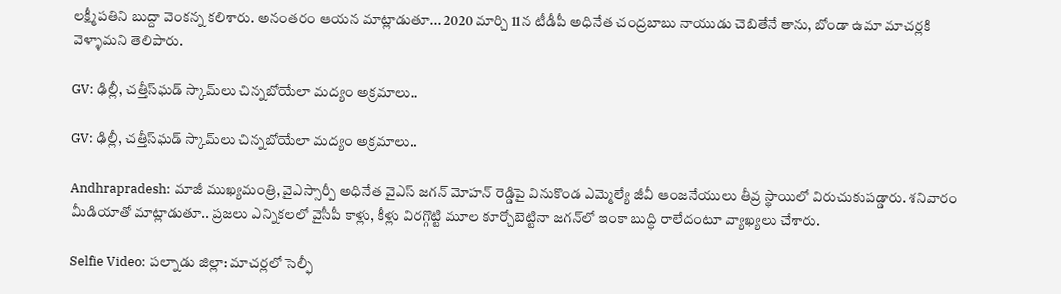లక్ష్మీపతిని బుద్దా వెంకన్న కలిశారు. అనంతరం ఆయన మాట్లాడుతూ... 2020 మార్చి 11న టీడీపీ అధినేత చంద్రబాబు నాయుడు చెబితేనే తాను, బోండా ఉమా మాచర్లకి వెళ్ళామని తెలిపారు.

GV: ఢిల్లీ, చత్తీస్‌ఘడ్ స్కామ్‌లు చిన్నబోయేలా మద్యం అక్రమాలు..

GV: ఢిల్లీ, చత్తీస్‌ఘడ్ స్కామ్‌లు చిన్నబోయేలా మద్యం అక్రమాలు..

Andhrapradesh: మాజీ ముఖ్యమంత్రి, వైఎస్సార్పీ అధినేత వైఎస్ జగన్ మోహన్ రెడ్డిపై వినుకొండ ఎమ్మెల్యే జీవీ ఆంజనేయులు తీవ్ర స్థాయిలో విరుచుకుపడ్డారు. శనివారం మీడియాతో మాట్లాడుతూ.. ప్రజలు ఎన్నికలలో వైసీపీ కాళ్లు, కీళ్లు విరగ్గొట్టి మూల కూర్చోబెట్టినా జగన్‌‌లో ఇంకా బుద్ధి రాలేదంటూ వ్యాఖ్యలు చేశారు.

Selfie Video: పల్నాడు జిల్లా: మాచర్లలో సెల్ఫీ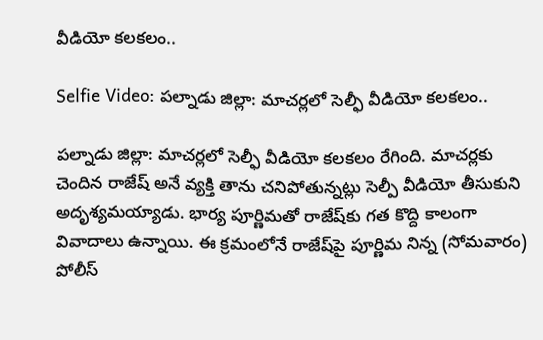వీడియో కలకలం..

Selfie Video: పల్నాడు జిల్లా: మాచర్లలో సెల్ఫీ వీడియో కలకలం..

పల్నాడు జిల్లా: మాచర్లలో సెల్ఫీ వీడియో కలకలం రేగింది. మాచర్లకు చెందిన రాజేష్ అనే వ్యక్తి తాను చనిపోతున్నట్లు సెల్పీ వీడియో తీసుకుని అదృశ్యమయ్యాడు. భార్య పూర్ణిమతో రాజేష్‌కు గత కొద్ది కాలంగా వివాదాలు ఉన్నాయి. ఈ క్రమంలోనే రాజేష్‌పై పూర్ణిమ నిన్న (సోమవారం) పోలీస్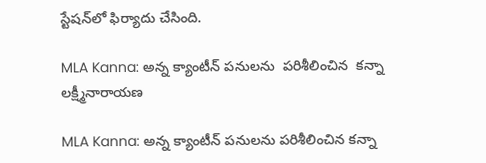స్టేషన్‌లో ఫిర్యాదు చేసింది.

MLA Kanna: అన్న క్యాంటీన్ పనులను  పరిశీలించిన  కన్నా లక్ష్మీనారాయణ

MLA Kanna: అన్న క్యాంటీన్ పనులను పరిశీలించిన కన్నా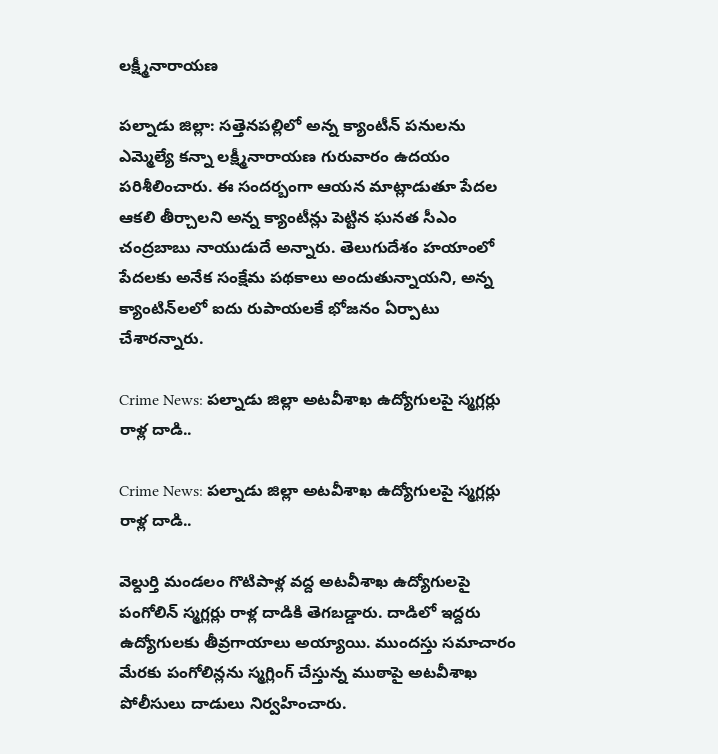లక్ష్మీనారాయణ

పల్నాడు జిల్లా: సత్తెనపల్లిలో అన్న క్యాంటీన్ పనులను ఎమ్మెల్యే కన్నా లక్ష్మీనారాయణ గురువారం ఉదయం పరిశీలించారు. ఈ సందర్బంగా ఆయన మాట్లాడుతూ పేదల ఆకలి తీర్చాలని అన్న క్యాంటీన్లు పెట్టిన ఘనత సీఎం చంద్రబాబు నాయుడుదే అన్నారు. తెలుగుదేశం హయాంలో పేదలకు అనేక సంక్షేమ పథకాలు అందుతున్నాయని, అన్న క్యాంటిన్‌లలో ఐదు రుపాయలకే భోజనం ఏర్పాటు చేశారన్నారు.

Crime News: పల్నాడు జిల్లా అటవీశాఖ ఉద్యోగులపై స్మగ్లర్లు రాళ్ల దాడి..

Crime News: పల్నాడు జిల్లా అటవీశాఖ ఉద్యోగులపై స్మగ్లర్లు రాళ్ల దాడి..

వెల్దుర్తి మండలం గొటిపాళ్ల వద్ద అటవీశాఖ ఉద్యోగులపై పంగోలిన్ స్మగ్లర్లు రాళ్ల దాడికి తెగబడ్డారు. దాడిలో ఇద్దరు ఉద్యోగులకు తీవ్రగాయాలు అయ్యాయి. ముందస్తు సమాచారం మేరకు పంగోలిన్లను స్మగ్లింగ్ చేస్తున్న ముఠాపై అటవీశాఖ పోలీసులు దాడులు నిర్వహించారు.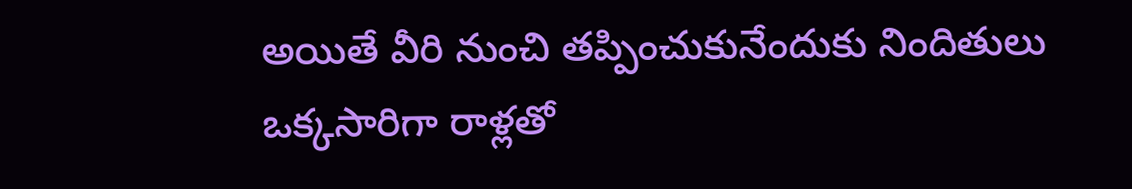అయితే వీరి నుంచి తప్పించుకునేందుకు నిందితులు ఒక్కసారిగా రాళ్లతో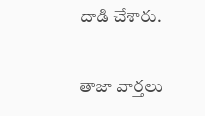దాడి చేశారు.

తాజా వార్తలు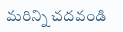మరిన్ని చదవండి